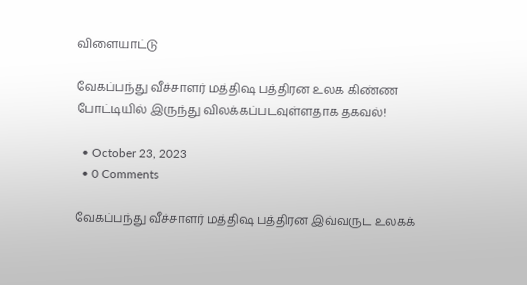விளையாட்டு

வேகப்பந்து வீச்சாளர் மத்திஷ பத்திரன உலக கிண்ண போட்டியில் இருந்து விலக்கப்படவுள்ளதாக தகவல்!

  • October 23, 2023
  • 0 Comments

வேகப்பந்து வீச்சாளர் மத்திஷ பத்திரன இவ்வருட உலகக்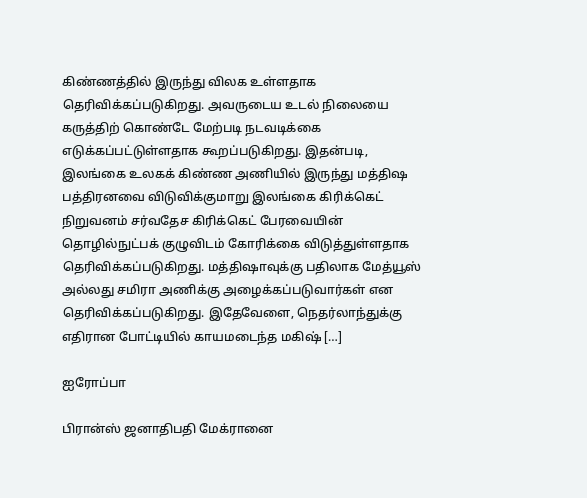கிண்ணத்தில் இருந்து விலக உள்ளதாக தெரிவிக்கப்படுகிறது. அவருடைய உடல் நிலையை கருத்திற் கொண்டே மேற்படி நடவடிக்கை எடுக்கப்பட்டுள்ளதாக கூறப்படுகிறது. இதன்படி, இலங்கை உலகக் கிண்ண அணியில் இருந்து மத்திஷ பத்திரனவை விடுவிக்குமாறு இலங்கை கிரிக்கெட் நிறுவனம் சர்வதேச கிரிக்கெட் பேரவையின் தொழில்நுட்பக் குழுவிடம் கோரிக்கை விடுத்துள்ளதாக தெரிவிக்கப்படுகிறது. மத்திஷாவுக்கு பதிலாக மேத்யூஸ் அல்லது சமிரா அணிக்கு அழைக்கப்படுவார்கள் என தெரிவிக்கப்படுகிறது. இதேவேளை, நெதர்லாந்துக்கு எதிரான போட்டியில் காயமடைந்த மகிஷ் […]

ஐரோப்பா

பிரான்ஸ் ஜனாதிபதி மேக்ரானை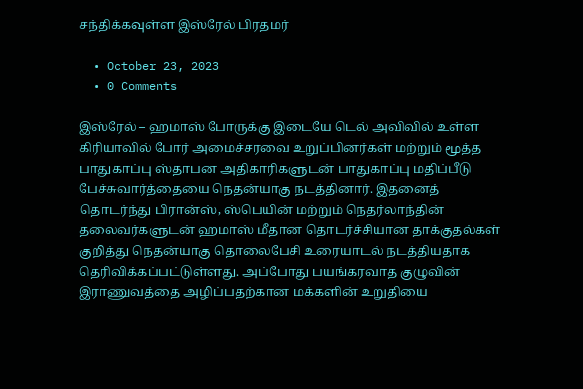சந்திக்கவுள்ள இஸ்ரேல் பிரதமர்

  • October 23, 2023
  • 0 Comments

இஸ்ரேல் – ஹமாஸ் போருக்கு இடையே டெல் அவிவில் உள்ள கிரியாவில் போர் அமைச்சரவை உறுப்பினர்கள் மற்றும் மூத்த பாதுகாப்பு ஸ்தாபன அதிகாரிகளுடன் பாதுகாப்பு மதிப்பீடு பேச்சுவார்த்தையை நெதன்யாகு நடத்தினார். இதனைத் தொடர்ந்து பிரான்ஸ், ஸ்பெயின் மற்றும் நெதர்லாந்தின் தலைவர்களுடன் ஹமாஸ் மீதான தொடர்ச்சியான தாக்குதல்கள் குறித்து நெதன்யாகு தொலைபேசி உரையாடல் நடத்தியதாக தெரிவிக்கப்பட்டுள்ளது. அப்போது பயங்கரவாத குழுவின் இராணுவத்தை அழிப்பதற்கான மக்களின் உறுதியை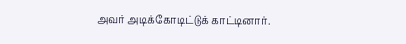அவர் அடிக்கோடிட்டுக் காட்டினார்.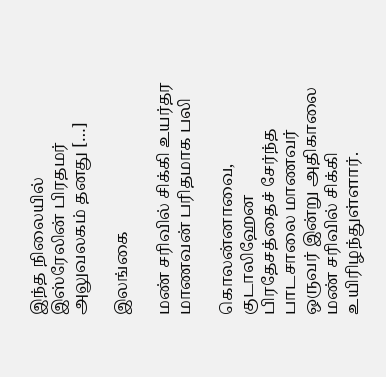இந்த நிலையில் இஸ்ரேலின் பிரதமர் அலுவலகம் தனது […]

இலங்கை

மண் சரிவில் சிக்கி உயர்தர மாணவன் பரிதமாக பலி

கொலன்னாவை, குடாலிஹேன பிரதேசத்தைச் சேர்ந்த பாடசாலை மாணவர் ஒருவர் இன்று அதிகாலை மண் சரிவில் சிக்கி உயிரிழந்துள்ளார்.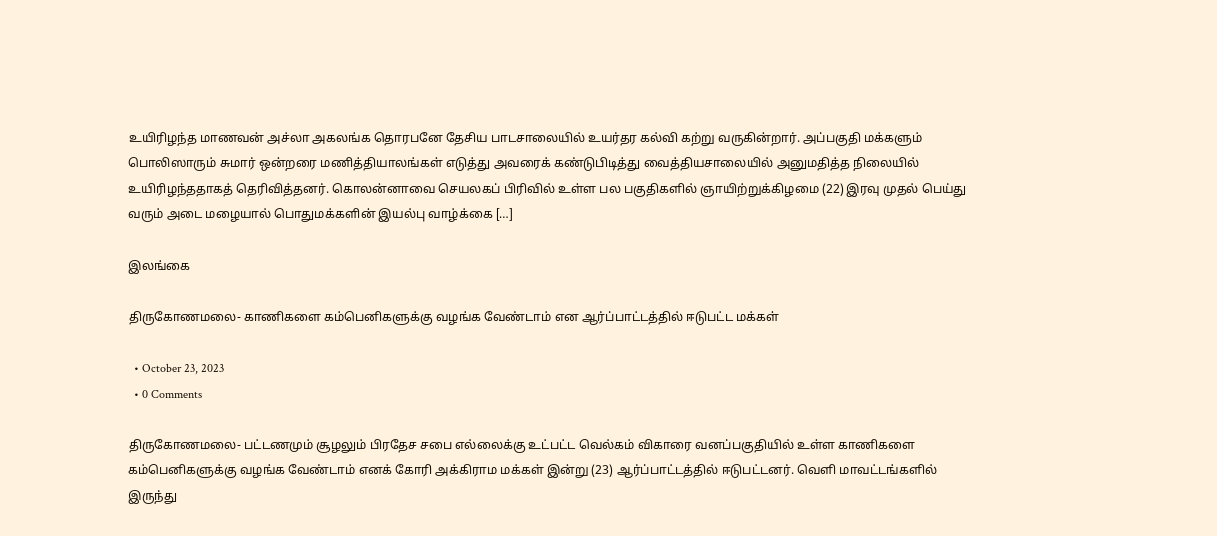உயிரிழந்த மாணவன் அச்லா அகலங்க தொரபனே தேசிய பாடசாலையில் உயர்தர கல்வி கற்று வருகின்றார். அப்பகுதி மக்களும் பொலிஸாரும் சுமார் ஒன்றரை மணித்தியாலங்கள் எடுத்து அவரைக் கண்டுபிடித்து வைத்தியசாலையில் அனுமதித்த நிலையில் உயிரிழந்ததாகத் தெரிவித்தனர். கொலன்னாவை செயலகப் பிரிவில் உள்ள பல பகுதிகளில் ஞாயிற்றுக்கிழமை (22) இரவு முதல் பெய்து வரும் அடை மழையால் பொதுமக்களின் இயல்பு வாழ்க்கை […]

இலங்கை

திருகோணமலை- காணிகளை கம்பெனிகளுக்கு வழங்க வேண்டாம் என ஆர்ப்பாட்டத்தில் ஈடுபட்ட மக்கள்

  • October 23, 2023
  • 0 Comments

திருகோணமலை- பட்டணமும் சூழலும் பிரதேச சபை எல்லைக்கு உட்பட்ட வெல்கம் விகாரை வனப்பகுதியில் உள்ள காணிகளை கம்பெனிகளுக்கு வழங்க வேண்டாம் எனக் கோரி அக்கிராம மக்கள் இன்று (23) ஆர்ப்பாட்டத்தில் ஈடுபட்டனர். வெளி மாவட்டங்களில் இருந்து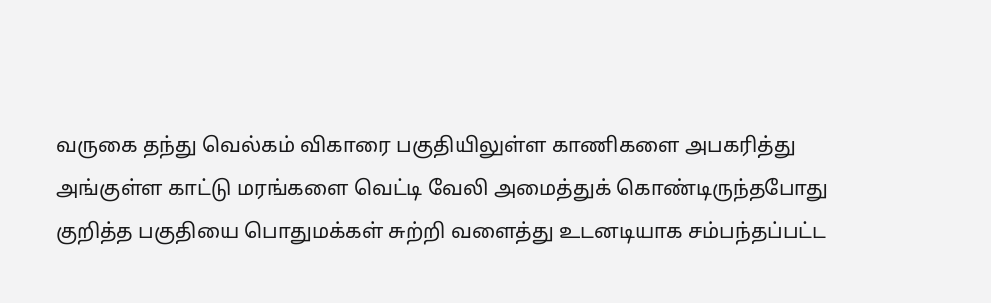வருகை தந்து வெல்கம் விகாரை பகுதியிலுள்ள காணிகளை அபகரித்து அங்குள்ள காட்டு மரங்களை வெட்டி வேலி அமைத்துக் கொண்டிருந்தபோது குறித்த பகுதியை பொதுமக்கள் சுற்றி வளைத்து உடனடியாக சம்பந்தப்பட்ட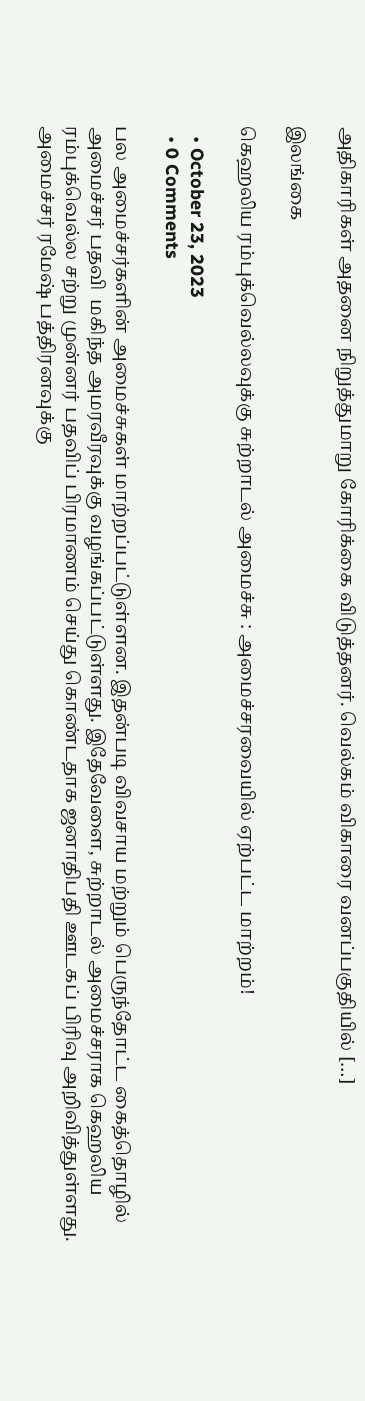அதிகாரிகள் அதனை நிறுத்துமாறு கோரிக்கை விடுத்தனர். வெல்கம் விகாரை வனப்பகுதியில் […]

இலங்கை

கெஹலிய ரம்புக்வெல்லவுக்கு சுற்றாடல் அமைச்சு : அமைச்சரவையில் ஏற்பட்ட மாற்றம்!

  • October 23, 2023
  • 0 Comments

பல அமைச்சர்களின் அமைச்சுகள் மாற்றப்பட்டுள்ளன. இதன்படி விவசாய மற்றும் பெருந்தோட்ட கைத்தொழில் அமைச்சர் பதவி  மகிந்த அமரவீரவுக்கு வழங்கப்பட்டுள்ளது. இதேவேளை, சுற்றாடல் அமைச்சராக கெஹலிய ரம்புக்வெல்ல சற்று முன்னர் பதவிப் பிரமாணம் செய்து கொண்டதாக ஜனாதிபதி ஊடகப் பிரிவு அறிவித்துள்ளது. அமைச்சர் ரமேஷ் பத்திரனவுக்கு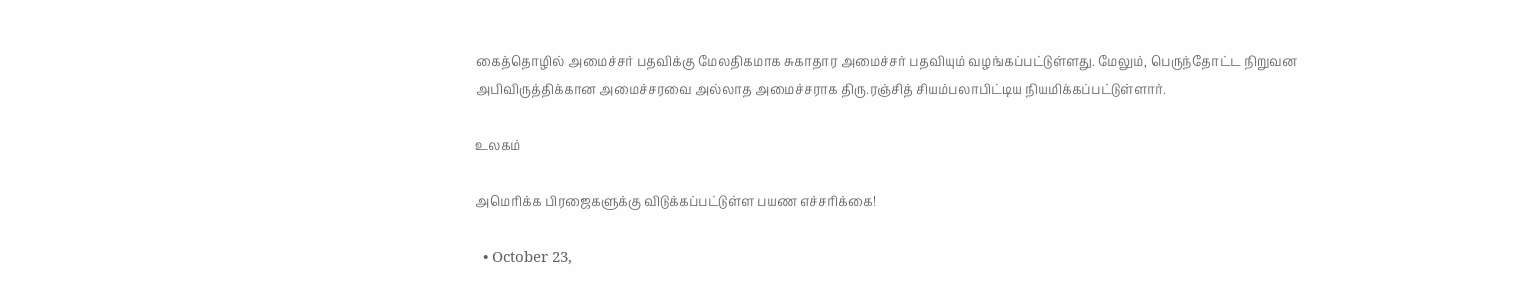கைத்தொழில் அமைச்சர் பதவிக்கு மேலதிகமாக சுகாதார அமைச்சர் பதவியும் வழங்கப்பட்டுள்ளது. மேலும், பெருந்தோட்ட நிறுவன அபிவிருத்திக்கான அமைச்சரவை அல்லாத அமைச்சராக திரு.ரஞ்சித் சியம்பலாபிட்டிய நியமிக்கப்பட்டுள்ளார்.

உலகம்

அமெரிக்க பிரஜைகளுக்கு விடுக்கப்பட்டுள்ள பயண எச்சரிக்கை!

  • October 23,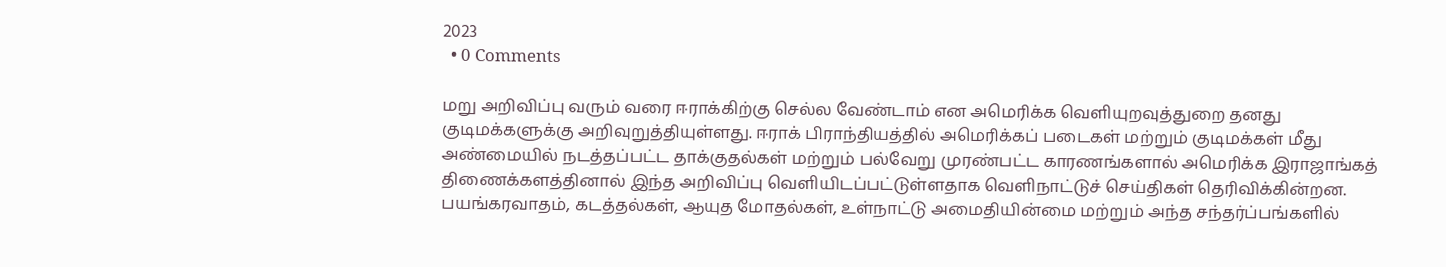2023
  • 0 Comments

மறு அறிவிப்பு வரும் வரை ஈராக்கிற்கு செல்ல வேண்டாம் என அமெரிக்க வெளியுறவுத்துறை தனது குடிமக்களுக்கு அறிவுறுத்தியுள்ளது. ஈராக் பிராந்தியத்தில் அமெரிக்கப் படைகள் மற்றும் குடிமக்கள் மீது அண்மையில் நடத்தப்பட்ட தாக்குதல்கள் மற்றும் பல்வேறு முரண்பட்ட காரணங்களால் அமெரிக்க இராஜாங்கத் திணைக்களத்தினால் இந்த அறிவிப்பு வெளியிடப்பட்டுள்ளதாக வெளிநாட்டுச் செய்திகள் தெரிவிக்கின்றன. பயங்கரவாதம், கடத்தல்கள், ஆயுத மோதல்கள், உள்நாட்டு அமைதியின்மை மற்றும் அந்த சந்தர்ப்பங்களில்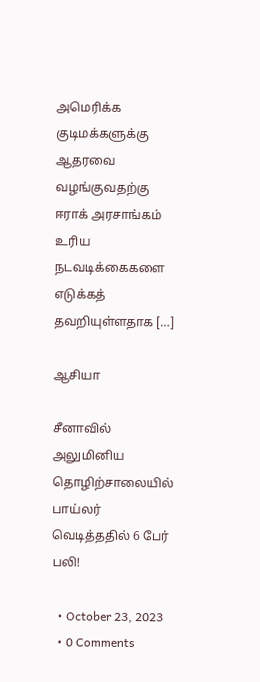அமெரிக்க குடிமக்களுக்கு ஆதரவை வழங்குவதற்கு ஈராக் அரசாங்கம் உரிய நடவடிக்கைகளை எடுக்கத் தவறியுள்ளதாக […]

ஆசியா

சீனாவில் அலுமினிய தொழிற்சாலையில் பாய்லர் வெடித்ததில் 6 பேர் பலி!

  • October 23, 2023
  • 0 Comments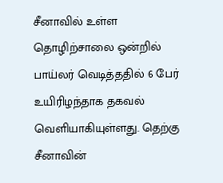சீனாவில் உள்ள தொழிற்சாலை ஒன்றில் பாய்லர் வெடித்ததில் 6 பேர் உயிரிழந்தாக தகவல் வெளியாகியுள்ளது. தெற்கு சீனாவின்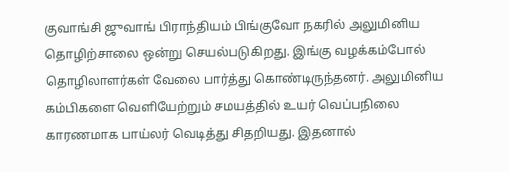குவாங்சி ஜுவாங் பிராந்தியம் பிங்குவோ நகரில் அலுமினிய தொழிற்சாலை ஒன்று செயல்படுகிறது. இங்கு வழக்கம்போல் தொழிலாளர்கள் வேலை பார்த்து கொண்டிருந்தனர். அலுமினிய கம்பிகளை வெளியேற்றும் சமயத்தில் உயர் வெப்பநிலை காரணமாக பாய்லர் வெடித்து சிதறியது. இதனால்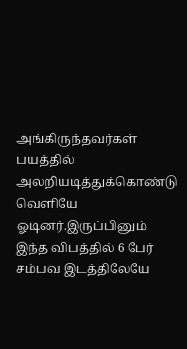அங்கிருந்தவர்கள் பயத்தில் அலறியடித்துக்கொண்டு வெளியே ஓடினர்.இருப்பினும் இந்த விபத்தில் 6 பேர் சம்பவ இடத்திலேயே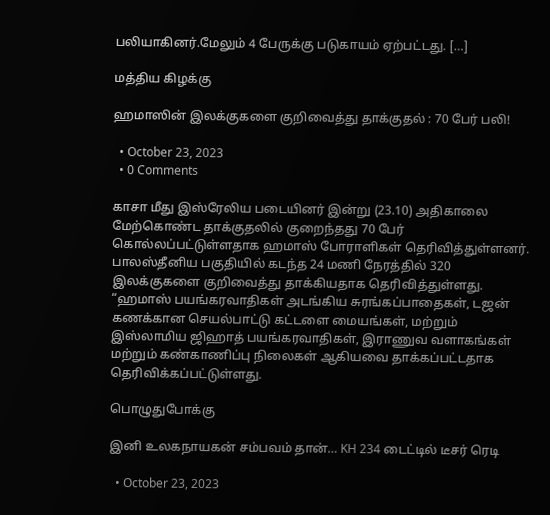பலியாகினர்.மேலும் 4 பேருக்கு படுகாயம் ஏற்பட்டது. […]

மத்திய கிழக்கு

ஹமாஸின் இலக்குகளை குறிவைத்து தாக்குதல் : 70 பேர் பலி!

  • October 23, 2023
  • 0 Comments

காசா மீது இஸ்ரேலிய படையினர் இன்று (23.10) அதிகாலை மேற்கொண்ட தாக்குதலில் குறைந்தது 70 பேர் கொல்லப்பட்டுள்ளதாக ஹமாஸ் போராளிகள் தெரிவித்துள்ளனர். பாலஸ்தீனிய பகுதியில் கடந்த 24 மணி நேரத்தில் 320 இலக்குகளை குறிவைத்து தாக்கியதாக தெரிவித்துள்ளது. “ஹமாஸ் பயங்கரவாதிகள் அடங்கிய சுரங்கப்பாதைகள், டஜன் கணக்கான செயல்பாட்டு கட்டளை மையங்கள், மற்றும் இஸ்லாமிய ஜிஹாத் பயங்கரவாதிகள், இராணுவ வளாகங்கள் மற்றும் கண்காணிப்பு நிலைகள் ஆகியவை தாக்கப்பட்டதாக தெரிவிக்கப்பட்டுள்ளது.

பொழுதுபோக்கு

இனி உலகநாயகன் சம்பவம் தான்… KH 234 டைட்டில் டீசர் ரெடி

  • October 23, 2023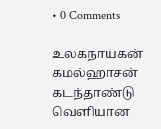• 0 Comments

உலகநாயகன் கமல்ஹாசன் கடந்தாண்டு வெளியான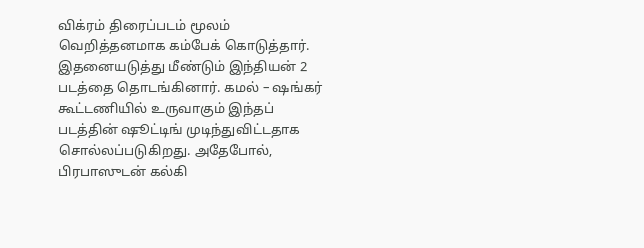விக்ரம் திரைப்படம் மூலம் வெறித்தனமாக கம்பேக் கொடுத்தார். இதனையடுத்து மீண்டும் இந்தியன் 2 படத்தை தொடங்கினார். கமல் – ஷங்கர் கூட்டணியில் உருவாகும் இந்தப் படத்தின் ஷூட்டிங் முடிந்துவிட்டதாக சொல்லப்படுகிறது. அதேபோல், பிரபாஸுடன் கல்கி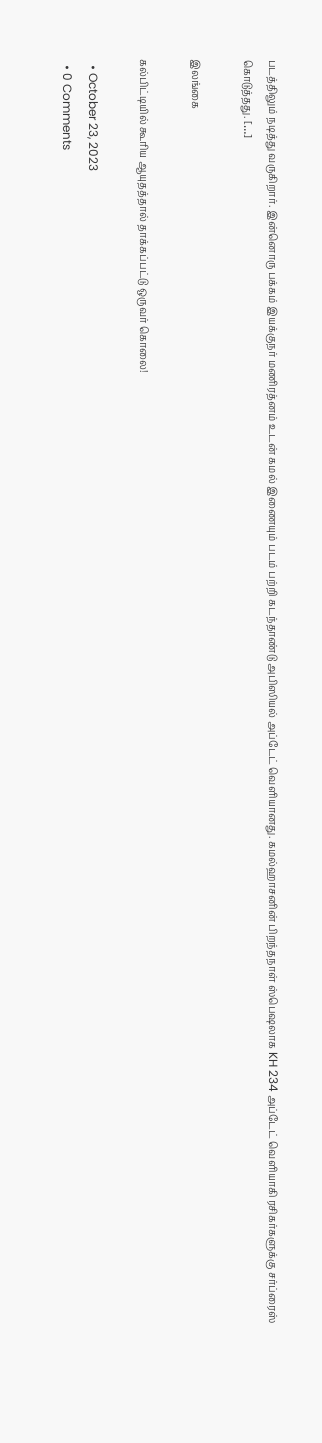படத்திலும் நடித்து வருகிறார். இன்னொரு பக்கம் இயக்குநர் மணிரத்னம் உடன் கமல் இணையும் படம் பற்றி கடந்தாண்டு அபிஸியல் அப்டேட் வெளியானது. கமல்ஹாசனின் பிறந்தநாள் ஸ்பெஷலாக KH 234 அப்டேட் வெளியாகி ரசிகர்களுக்கு சர்ப்ரைஸ் கொடுத்தது. […]

இலங்கை

கல்பிட்டியில் கூரிய ஆயுதத்தால் தாக்கப்பட்டு ஒருவர் கொலை!

  • October 23, 2023
  • 0 Comments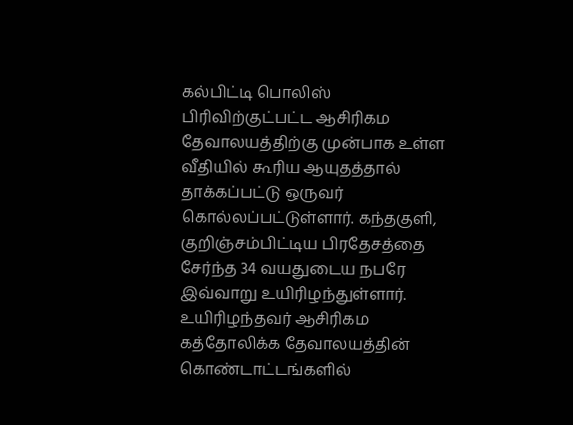கல்பிட்டி பொலிஸ் பிரிவிற்குட்பட்ட ஆசிரிகம தேவாலயத்திற்கு முன்பாக உள்ள வீதியில் கூரிய ஆயுதத்தால் தாக்கப்பட்டு ஒருவர் கொல்லப்பட்டுள்ளார். கந்தகுளி, குறிஞ்சம்பிட்டிய பிரதேசத்தை சேர்ந்த 34 வயதுடைய நபரே இவ்வாறு உயிரிழந்துள்ளார். உயிரிழந்தவர் ஆசிரிகம கத்தோலிக்க தேவாலயத்தின் கொண்டாட்டங்களில்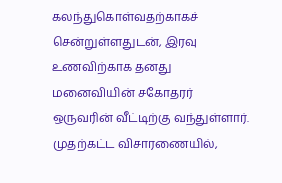கலந்துகொள்வதற்காகச் சென்றுள்ளதுடன், இரவு உணவிற்காக தனது மனைவியின் சகோதரர் ஒருவரின் வீட்டிற்கு வந்துள்ளார். முதற்கட்ட விசாரணையில்,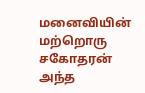மனைவியின் மற்றொரு சகோதரன் அந்த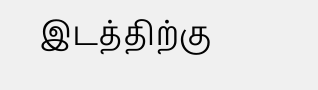இடத்திற்கு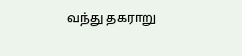வந்து தகராறு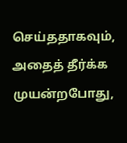செய்ததாகவும், அதைத் தீர்க்க முயன்றபோது,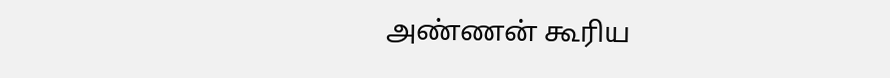அண்ணன் கூரிய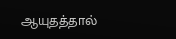ஆயுதத்தால்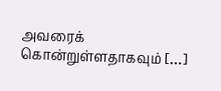அவரைக் கொன்றுள்ளதாகவும் […]